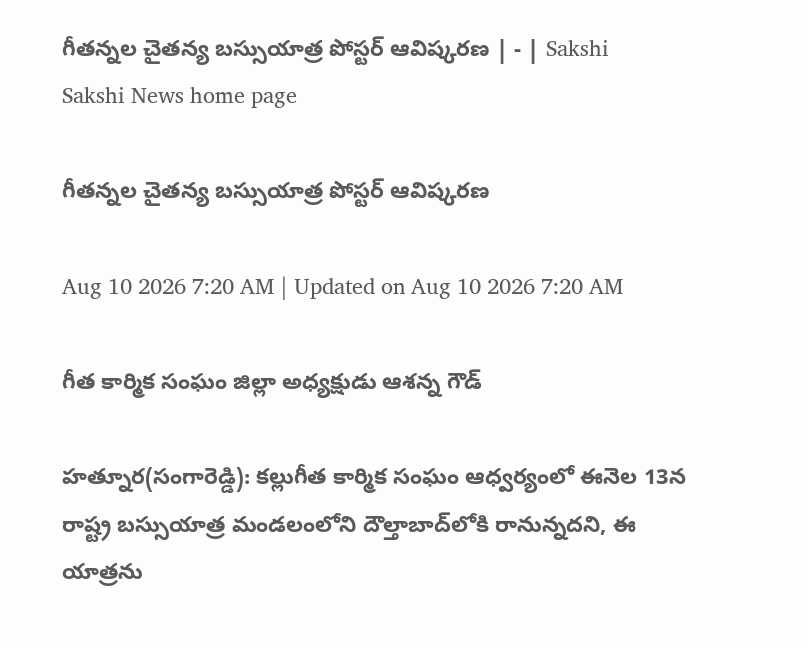గీతన్నల చైతన్య బస్సుయాత్ర పోస్టర్‌ ఆవిష్కరణ | - | Sakshi
Sakshi News home page

గీతన్నల చైతన్య బస్సుయాత్ర పోస్టర్‌ ఆవిష్కరణ

Aug 10 2026 7:20 AM | Updated on Aug 10 2026 7:20 AM

గీత కార్మిక సంఘం జిల్లా అధ్యక్షుడు ఆశన్న గౌడ్‌

హత్నూర(సంగారెడ్డి): కల్లుగీత కార్మిక సంఘం ఆధ్వర్యంలో ఈనెల 13న రాష్ట్ర బస్సుయాత్ర మండలంలోని దౌల్తాబాద్‌లోకి రానున్నదని, ఈ యాత్రను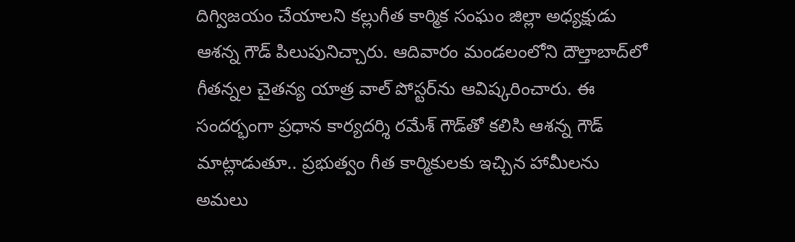దిగ్విజయం చేయాలని కల్లుగీత కార్మిక సంఘం జిల్లా అధ్యక్షుడు ఆశన్న గౌడ్‌ పిలుపునిచ్చారు. ఆదివారం మండలంలోని దౌల్తాబాద్‌లో గీతన్నల చైతన్య యాత్ర వాల్‌ పోస్టర్‌ను ఆవిష్కరించారు. ఈ సందర్భంగా ప్రధాన కార్యదర్శి రమేశ్‌ గౌడ్‌తో కలిసి ఆశన్న గౌడ్‌ మాట్లాడుతూ.. ప్రభుత్వం గీత కార్మికులకు ఇచ్చిన హామీలను అమలు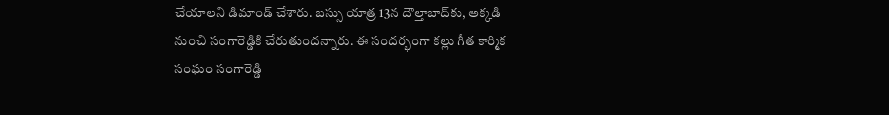చేయాలని డిమాండ్‌ చేశారు. బస్సు యాత్ర 13న దౌల్తాబాద్‌కు, అక్కడి నుంచి సంగారెడ్డికి చేరుతుందన్నారు. ఈ సందర్భంగా కల్లు గీత కార్మిక సంఘం సంగారెడ్డి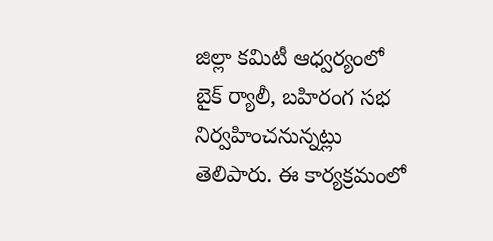జిల్లా కమిటీ ఆధ్వర్యంలో బైక్‌ ర్యాలీ, బహిరంగ సభ నిర్వహించనున్నట్లు తెలిపారు. ఈ కార్యక్రమంలో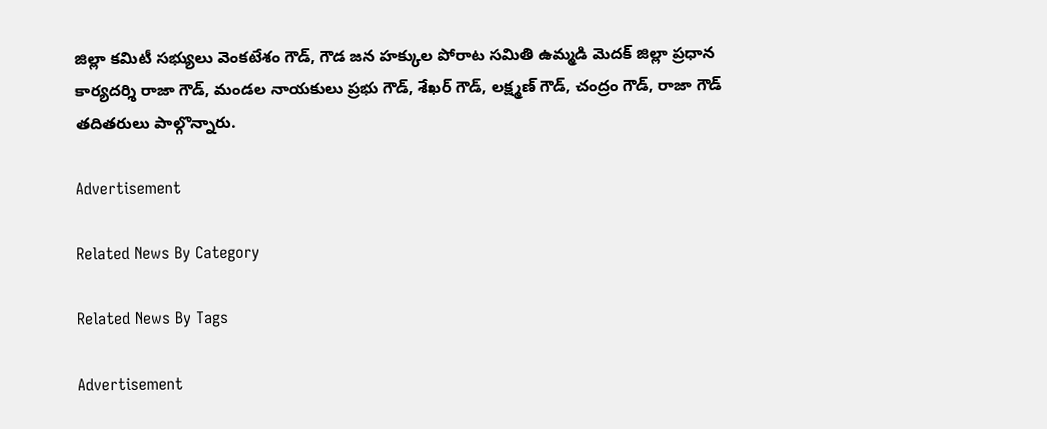జిల్లా కమిటీ సభ్యులు వెంకటేశం గౌడ్‌, గౌడ జన హక్కుల పోరాట సమితి ఉమ్మడి మెదక్‌ జిల్లా ప్రధాన కార్యదర్శి రాజా గౌడ్‌, మండల నాయకులు ప్రభు గౌడ్‌, శేఖర్‌ గౌడ్‌, లక్ష్మణ్‌ గౌడ్‌, చంద్రం గౌడ్‌, రాజా గౌడ్‌ తదితరులు పాల్గొన్నారు.

Advertisement

Related News By Category

Related News By Tags

Advertisement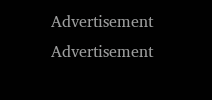Advertisement
Advertisement